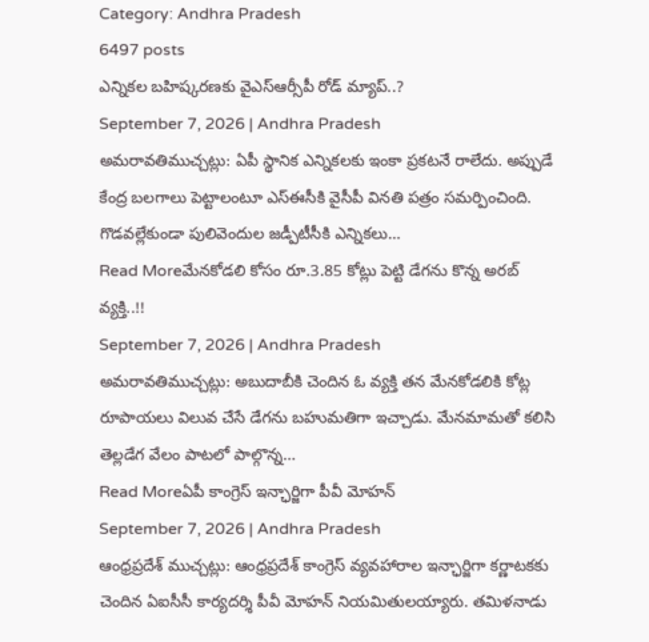Category: Andhra Pradesh
6497 posts
ఎన్నికల బహిష్కరణకు వైఎస్ఆర్సీపీ రోడ్ మ్యాప్..?
September 7, 2026 | Andhra Pradesh
అమరావతిముచ్చట్లు: ఏపీ స్థానిక ఎన్నికలకు ఇంకా ప్రకటనే రాలేదు. అప్పుడే కేంద్ర బలగాలు పెట్టాలంటూ ఎస్ఈసీకి వైసీపీ వినతి పత్రం సమర్పించింది. గొడవల్లేకుండా పులివెందుల జడ్పీటీసీకి ఎన్నికలు…
Read Moreమేనకోడలి కోసం రూ.3.85 కోట్లు పెట్టి డేగను కొన్న అరబ్ వ్యక్తి..!!
September 7, 2026 | Andhra Pradesh
అమరావతిముచ్చట్లు: అబుదాబీకి చెందిన ఓ వ్యక్తి తన మేనకోడలికి కోట్ల రూపాయలు విలువ చేసే డేగను బహుమతిగా ఇచ్చాడు. మేనమామతో కలిసి తెల్లడేగ వేలం పాటలో పాల్గొన్న…
Read Moreఏపీ కాంగ్రెస్ ఇన్ఛార్జిగా పీవీ మోహన్
September 7, 2026 | Andhra Pradesh
ఆంధ్రప్రదేశ్ ముచ్చట్లు: ఆంధ్రప్రదేశ్ కాంగ్రెస్ వ్యవహారాల ఇన్ఛార్జిగా కర్ణాటకకు చెందిన ఏఐసీసీ కార్యదర్శి పీవీ మోహన్ నియమితులయ్యారు. తమిళనాడు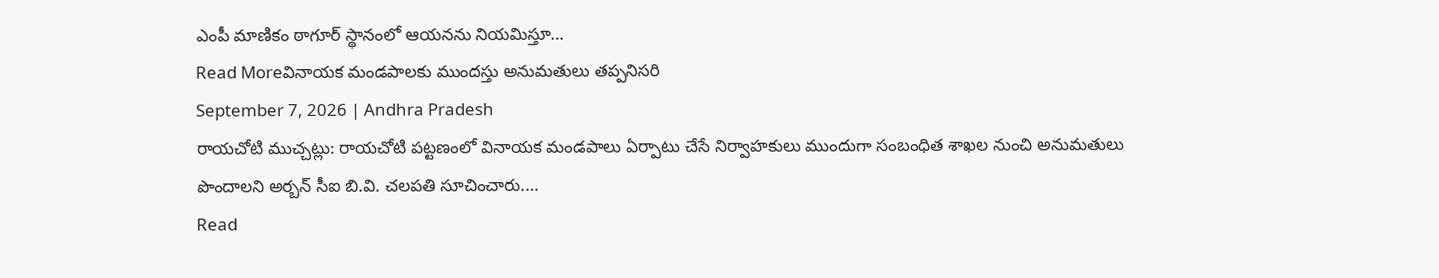ఎంపీ మాణికం ఠాగూర్ స్థానంలో ఆయనను నియమిస్తూ…
Read Moreవినాయక మండపాలకు ముందస్తు అనుమతులు తప్పనిసరి
September 7, 2026 | Andhra Pradesh
రాయచోటి ముచ్చట్లు: రాయచోటి పట్టణంలో వినాయక మండపాలు ఏర్పాటు చేసే నిర్వాహకులు ముందుగా సంబంధిత శాఖల నుంచి అనుమతులు పొందాలని అర్బన్ సీఐ బి.వి. చలపతి సూచించారు.…
Read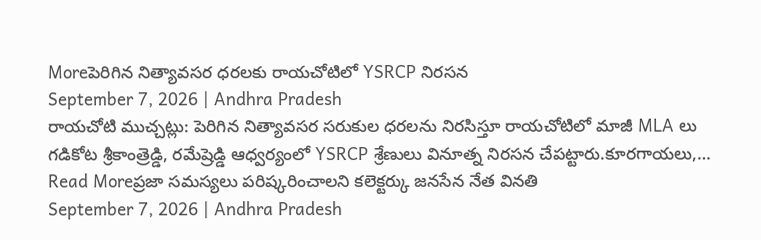Moreపెరిగిన నిత్యావసర ధరలకు రాయచోటిలో YSRCP నిరసన
September 7, 2026 | Andhra Pradesh
రాయచోటి ముచ్చట్లు: పెరిగిన నిత్యావసర సరుకుల ధరలను నిరసిస్తూ రాయచోటిలో మాజీ MLA లు గడికోట శ్రీకాంత్రెడ్డి, రమేష్రెడ్డి ఆధ్వర్యంలో YSRCP శ్రేణులు వినూత్న నిరసన చేపట్టారు.కూరగాయలు,…
Read Moreప్రజా సమస్యలు పరిష్కరించాలని కలెక్టర్కు జనసేన నేత వినతి
September 7, 2026 | Andhra Pradesh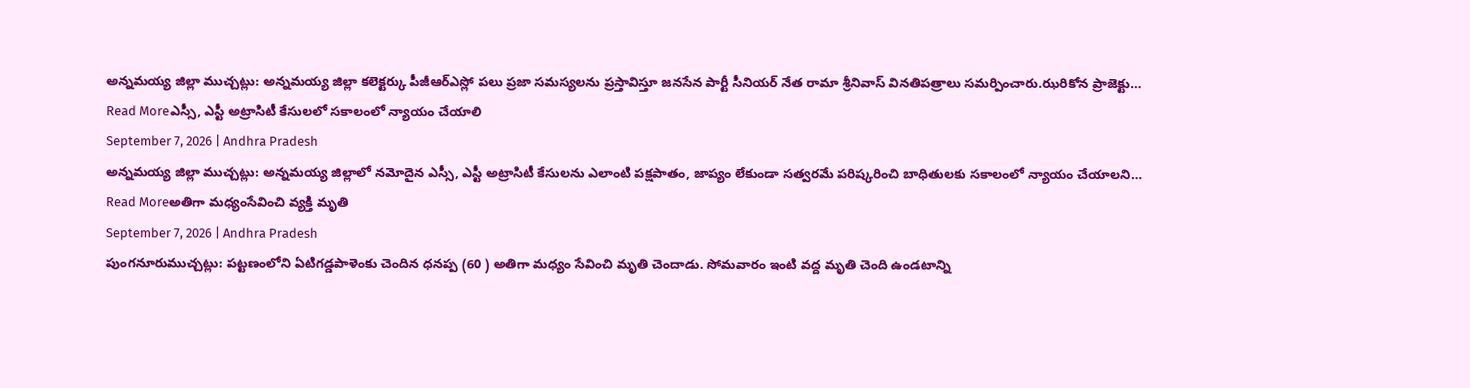అన్నమయ్య జిల్లా ముచ్చట్లు: అన్నమయ్య జిల్లా కలెక్టర్కు పీజీఆర్ఎస్లో పలు ప్రజా సమస్యలను ప్రస్తావిస్తూ జనసేన పార్టీ సీనియర్ నేత రామా శ్రీనివాస్ వినతిపత్రాలు సమర్పించారు.ఝరికోన ప్రాజెక్టు…
Read Moreఎస్సీ, ఎస్టీ అట్రాసిటీ కేసులలో సకాలంలో న్యాయం చేయాలి
September 7, 2026 | Andhra Pradesh
అన్నమయ్య జిల్లా ముచ్చట్లు: అన్నమయ్య జిల్లాలో నమోదైన ఎస్సీ, ఎస్టీ అట్రాసిటీ కేసులను ఎలాంటి పక్షపాతం, జాప్యం లేకుండా సత్వరమే పరిష్కరించి బాధితులకు సకాలంలో న్యాయం చేయాలని…
Read Moreఅతిగా మధ్యంసేవించి వ్యక్తి మృతి
September 7, 2026 | Andhra Pradesh
పుంగనూరుముచ్చట్లు: పట్టణంలోని ఏటిగడ్డపాళెంకు చెందిన ధనప్ప (60 ) అతిగా మధ్యం సేవించి మృతి చెందాడు. సోమవారం ఇంటి వద్ద మృతి చెంది ఉండటాన్ని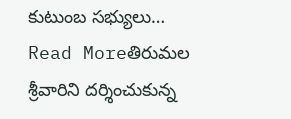కుటుంబ సభ్యులు…
Read Moreతిరుమల శ్రీవారిని దర్శించుకున్న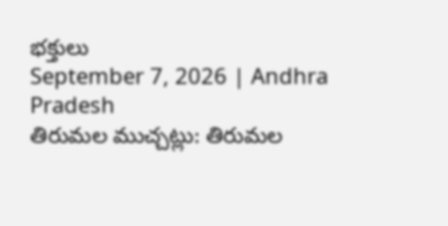భక్తులు
September 7, 2026 | Andhra Pradesh
తిరుమల ముచ్చట్లు: తిరుమల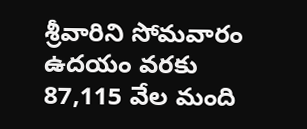శ్రీవారిని సోమవారం ఉదయం వరకు 87,115 వేల మంది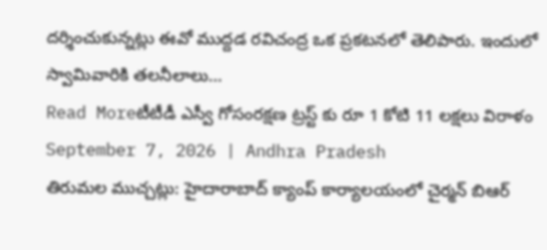దర్శించుకున్నట్లు ఈవో ముద్దడ రవిచంద్ర ఒక ప్రకటనలో తెలిపారు. ఇందులో స్వామివారికి తలనీలాలు…
Read Moreటీటీడీ ఎస్వీ గోసంరక్షణ ట్రస్ట్ కు రూ 1 కోటి 11 లక్షలు విరాళం
September 7, 2026 | Andhra Pradesh
తిరుమల ముచ్చట్లు: హైదారాబాద్ క్యాంప్ కార్యాలయంలో చైర్మన్ బిఆర్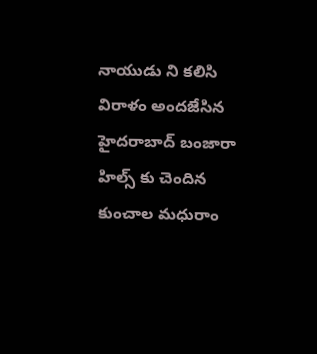నాయుడు ని కలిసి విరాళం అందజేసిన హైదరాబాద్ బంజారా హిల్స్ కు చెందిన కుంచాల మధురాం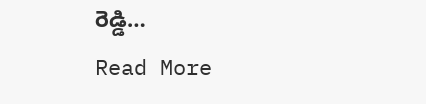రెడ్డి…
Read More